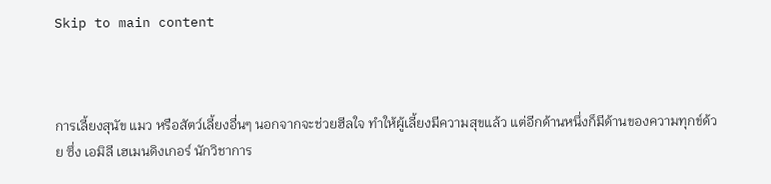Skip to main content



การเลี้ยงสุนัข แมว หรือสัตว์เลี้ยงอื่นๆ นอกจากจะช่วยฮีลใจ ทำให้ผู้เลี้ยงมีความสุขแล้ว แต่อีกด้านหนึ่งก็มีด้านของความทุกข์ด้วย ซึ่ง เอมิลี เฮเมนดิงเกอร์ นักวิชาการ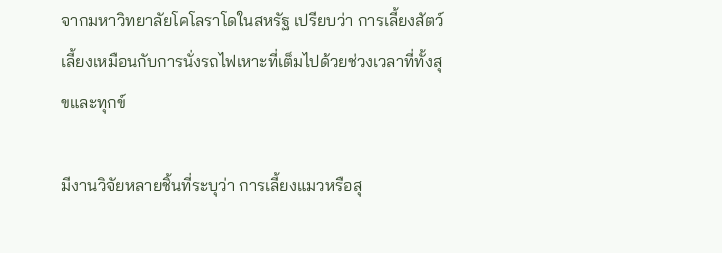จากมหาวิทยาลัยโคโลราโดในสหรัฐ เปรียบว่า การเลี้ยงสัตว์เลี้ยงเหมือนกับการนั่งรถไฟเหาะที่เต็มไปด้วยช่วงเวลาที่ทั้งสุขและทุกข์

มีงานวิจัยหลายชิ้นที่ระบุว่า การเลี้ยงแมวหรือสุ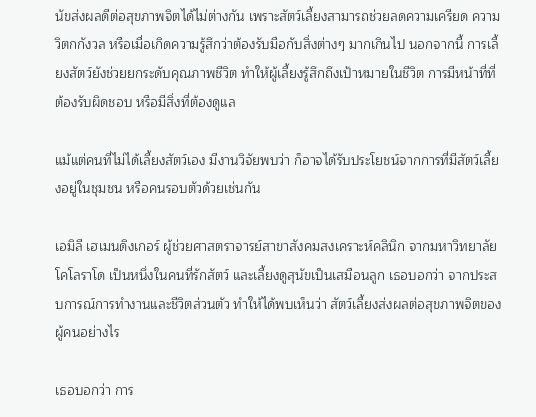นัขส่งผลดีต่อสุขภาพจิตได้ไม่ต่างกัน เพราะสัตว์เลี้ยงสามารถช่วยลดความเครียด ความวิตกกังวล หรือเมื่อเกิดความรู้สึกว่าต้องรับมือกับสิ่งต่างๆ มากเกินไป นอกจากนี้ การเลี้ยงสัตว์ยังช่วยยกระดับคุณภาพชีวิต ทำให้ผู้เลี้ยงรู้สึกถึงเป้าหมายในชีวิต การมีหน้าที่ที่ต้องรับผิดชอบ หรือมีสิ่งที่ต้องดูแล

แม้แต่คนที่ไม่ได้เลี้ยงสัตว์เอง มีงานวิจัยพบว่า ก็อาจได้รับประโยชน์จากการที่มีสัตว์เลี้ยงอยู่ในชุมชน หรือคนรอบตัวด้วยเช่นกัน

เอมิลี เฮเมนดิงเกอร์ ผู้ช่วยศาสตราจารย์สาขาสังคมสงเคราะห์คลินิก จากมหาวิทยาลัยโคโลราโด เป็นหนึ่งในคนที่รักสัตว์ และเลี้ยงดูสุนัขเป็นเสมือนลูก เธอบอกว่า จากประสบการณ์การทำงานและชีวิตส่วนตัว ทำให้ได้พบเห็นว่า สัตว์เลี้ยงส่งผลต่อสุขภาพจิตของผู้คนอย่างไร

เธอบอกว่า การ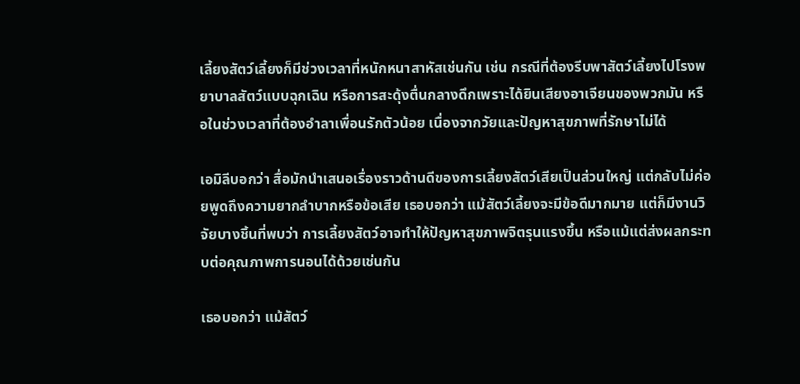เลี้ยงสัตว์เลี้ยงก็มีช่วงเวลาที่หนักหนาสาหัสเช่นกัน เช่น กรณีที่ต้องรีบพาสัตว์เลี้ยงไปโรงพยาบาลสัตว์แบบฉุกเฉิน หรือการสะดุ้งตื่นกลางดึกเพราะได้ยินเสียงอาเจียนของพวกมัน หรือในช่วงเวลาที่ต้องอำลาเพื่อนรักตัวน้อย เนื่องจากวัยและปัญหาสุขภาพที่รักษาไม่ได้

เอมิลีบอกว่า สื่อมักนำเสนอเรื่องราวด้านดีของการเลี้ยงสัตว์เสียเป็นส่วนใหญ่ แต่กลับไม่ค่อยพูดถึงความยากลำบากหรือข้อเสีย เธอบอกว่า แม้สัตว์เลี้ยงจะมีข้อดีมากมาย แต่ก็มีงานวิจัยบางชิ้นที่พบว่า การเลี้ยงสัตว์อาจทำให้ปัญหาสุขภาพจิตรุนแรงขึ้น หรือแม้แต่ส่งผลกระทบต่อคุณภาพการนอนได้ด้วยเช่นกัน

เธอบอกว่า แม้สัตว์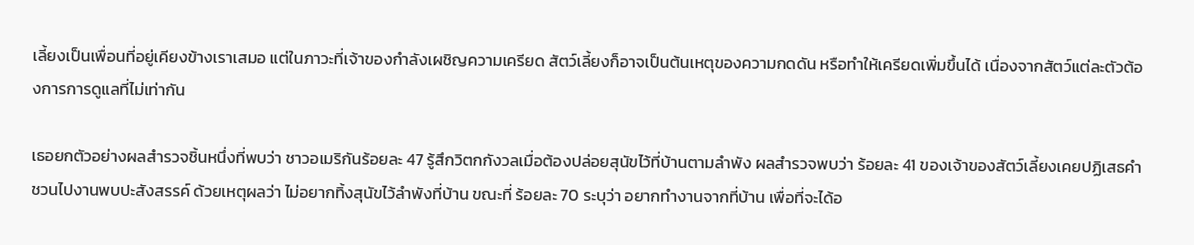เลี้ยงเป็นเพื่อนที่อยู่เคียงข้างเราเสมอ แต่ในภาวะที่เจ้าของกำลังเผชิญความเครียด สัตว์เลี้ยงก็อาจเป็นต้นเหตุของความกดดัน หรือทำให้เครียดเพิ่มขึ้นได้ เนื่องจากสัตว์แต่ละตัวต้องการการดูแลที่ไม่เท่ากัน

เธอยกตัวอย่างผลสำรวจชิ้นหนึ่งที่พบว่า ชาวอเมริกันร้อยละ 47 รู้สึกวิตกกังวลเมื่อต้องปล่อยสุนัขไว้ที่บ้านตามลำพัง ผลสำรวจพบว่า ร้อยละ 41 ของเจ้าของสัตว์เลี้ยงเคยปฏิเสธคำชวนไปงานพบปะสังสรรค์ ด้วยเหตุผลว่า ไม่อยากทิ้งสุนัขไว้ลำพังที่บ้าน ขณะที่ ร้อยละ 70 ระบุว่า อยากทำงานจากที่บ้าน เพื่อที่จะได้อ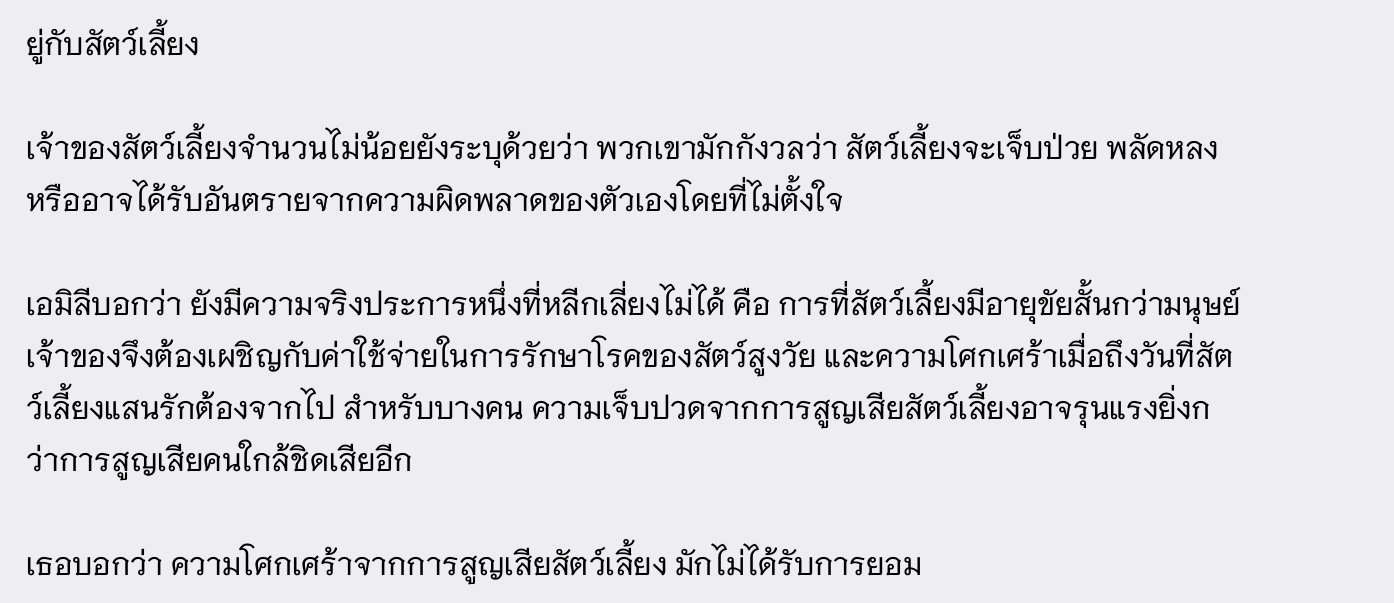ยู่กับสัตว์เลี้ยง

เจ้าของสัตว์เลี้ยงจำนวนไม่น้อยยังระบุด้วยว่า พวกเขามักกังวลว่า สัตว์เลี้ยงจะเจ็บป่วย พลัดหลง หรืออาจได้รับอันตรายจากความผิดพลาดของตัวเองโดยที่ไม่ตั้งใจ

เอมิลีบอกว่า ยังมีความจริงประการหนึ่งที่หลีกเลี่ยงไม่ได้ คือ การที่สัตว์เลี้ยงมีอายุขัยสั้นกว่ามนุษย์ เจ้าของจึงต้องเผชิญกับค่าใช้จ่ายในการรักษาโรคของสัตว์สูงวัย และความโศกเศร้าเมื่อถึงวันที่สัตว์เลี้ยงแสนรักต้องจากไป สำหรับบางคน ความเจ็บปวดจากการสูญเสียสัตว์เลี้ยงอาจรุนแรงยิ่งกว่าการสูญเสียคนใกล้ชิดเสียอีก

เธอบอกว่า ความโศกเศร้าจากการสูญเสียสัตว์เลี้ยง มักไม่ได้รับการยอม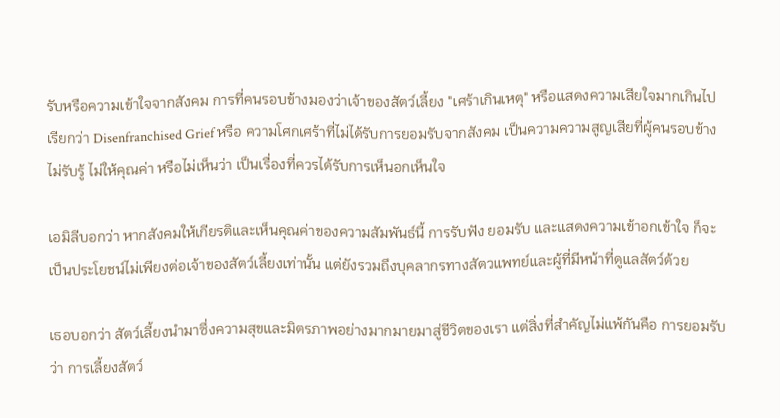รับหรือความเข้าใจจากสังคม การที่คนรอบข้างมองว่าเจ้าของสัตว์เลี้ยง "เศร้าเกินเหตุ" หรือแสดงความเสียใจมากเกินไป เรียกว่า Disenfranchised Grief หรือ ความโศกเศร้าที่ไม่ได้รับการยอมรับจากสังคม เป็นความความสูญเสียที่ผู้คนรอบข้างไม่รับรู้ ไม่ให้คุณค่า หรือไม่เห็นว่า เป็นเรื่องที่ควรได้รับการเห็นอกเห็นใจ

เอมิลีบอกว่า หากสังคมให้เกียรติและเห็นคุณค่าของความสัมพันธ์นี้ การรับฟัง ยอมรับ และแสดงความเข้าอกเข้าใจ ก็จะเป็นประโยชน์ไม่เพียงต่อเจ้าของสัตว์เลี้ยงเท่านั้น แต่ยังรวมถึงบุคลากรทางสัตวแพทย์และผู้ที่มีหน้าที่ดูแลสัตว์ด้วย

เธอบอกว่า สัตว์เลี้ยงนำมาซึ่งความสุขและมิตรภาพอย่างมากมายมาสู่ชีวิตของเรา แต่สิ่งที่สำคัญไม่แพ้กันคือ การยอมรับว่า การเลี้ยงสัตว์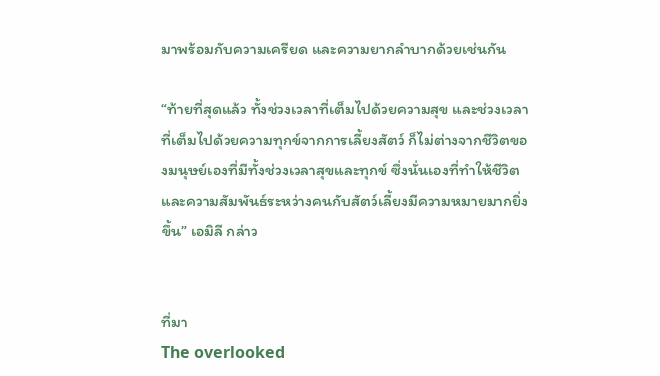มาพร้อมกับความเครียด และความยากลำบากด้วยเช่นกัน

“ท้ายที่สุดแล้ว ทั้งช่วงเวลาที่เต็มไปด้วยความสุข และช่วงเวลาที่เต็มไปด้วยความทุกข์จากการเลี้ยงสัตว์ ก็ไม่ต่างจากชีวิตของมนุษย์เองที่มีทั้งช่วงเวลาสุขและทุกข์ ซึ่งนั่นเองที่ทำให้ชีวิตและความสัมพันธ์ระหว่างคนกับสัตว์เลี้ยงมีความหมายมากยิ่งขึ้น” เอมิลี กล่าว


ที่มา
The overlooked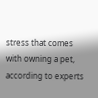stress that comes with owning a pet, according to experts